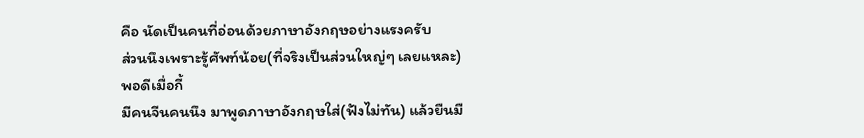คือ นัดเป็นคนที่อ่อนด้วยภาษาอังกฤษอย่างแรงครับ
ส่วนนึงเพราะรู้ศัพท์น้อย(ที่จริงเป็นส่วนใหญ่ๆ เลยแหละ)
พอดีเมื่อกี้
มีคนจีนคนนึง มาพูดภาษาอังกฤษใส่(ฟังไม่ทัน) แล้วยืนมื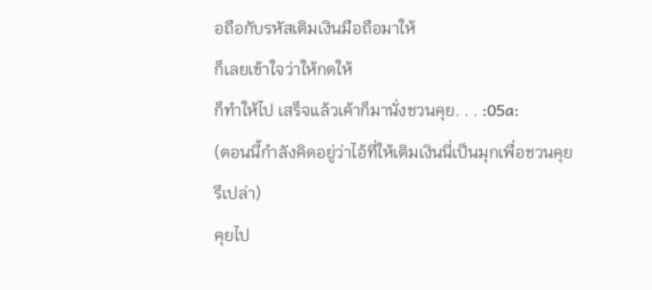อถือกับรหัสเติมเงินมือถือมาให้
ก็เลยเข้าใจว่าให้กดให้
ก็ทำให้ไป เสร็จแล้วเค้าก็มานั่งชวนคุย. . . :05a:
(ตอนนี้กำลังคิดอยู่ว่าไอ้ที่ให้เติมเงินนี่เป็นมุกเพื่อชวนคุยรึเปล่า)
คุยไป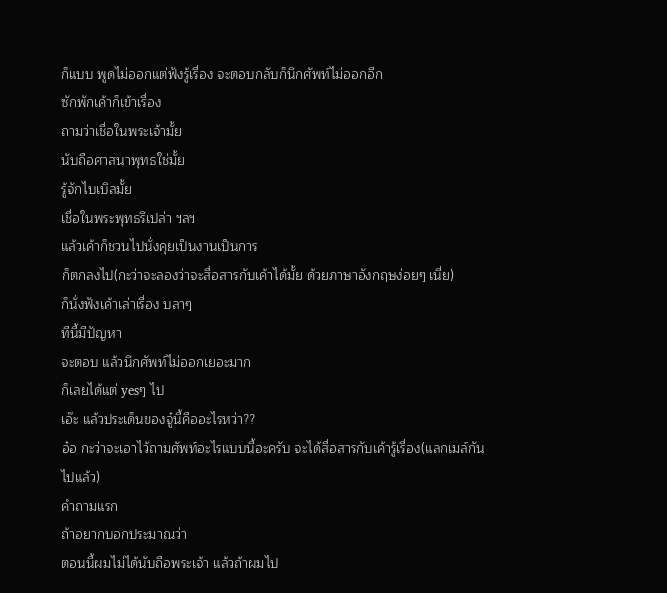ก็แบบ พูดไม่ออกแต่ฟังรู้เรื่อง จะตอบกลับก็นึกศัพท์ไม่ออกอีก
ซักพักเค้าก็เข้าเรื่อง
ถามว่าเชื่อในพระเจ้ามั้ย
นับถือศาสนาพุทธใช่มั้ย
รู้จักไบเบิลมั้ย
เชื่อในพระพุทธรึเปล่า ฯลฯ
แล้วเค้าก็ชวนไปนั่งคุยเป็นงานเป็นการ
ก็ตกลงไป(กะว่าจะลองว่าจะสื่อสารกับเค้าได้มั้ย ด้วยภาษาอังกฤษง่อยๆ เนี่ย)
ก็นั่งฟังเค้าเล่าเรื่อง บลาๆ
ทีนี้มีปัญหา
จะตอบ แล้วนึกศัพท์ไม่ออกเยอะมาก
ก็เลยได้แต่ yesๆ ไป
เอ๊ะ แล้วประเด็นของจู๋นี้คืออะไรหว่า??
อ๋อ กะว่าจะเอาไว้ถามศัพท์อะไรแบบนี้อะครับ จะได้สื่อสารกับเค้ารู้เรื่อง(แลกเมล์กันไปแล้ว)
คำถามแรก
ถ้าอยากบอกประมาณว่า
ตอนนี้ผมไม่ได้นับถือพระเจ้า แล้วถ้าผมไป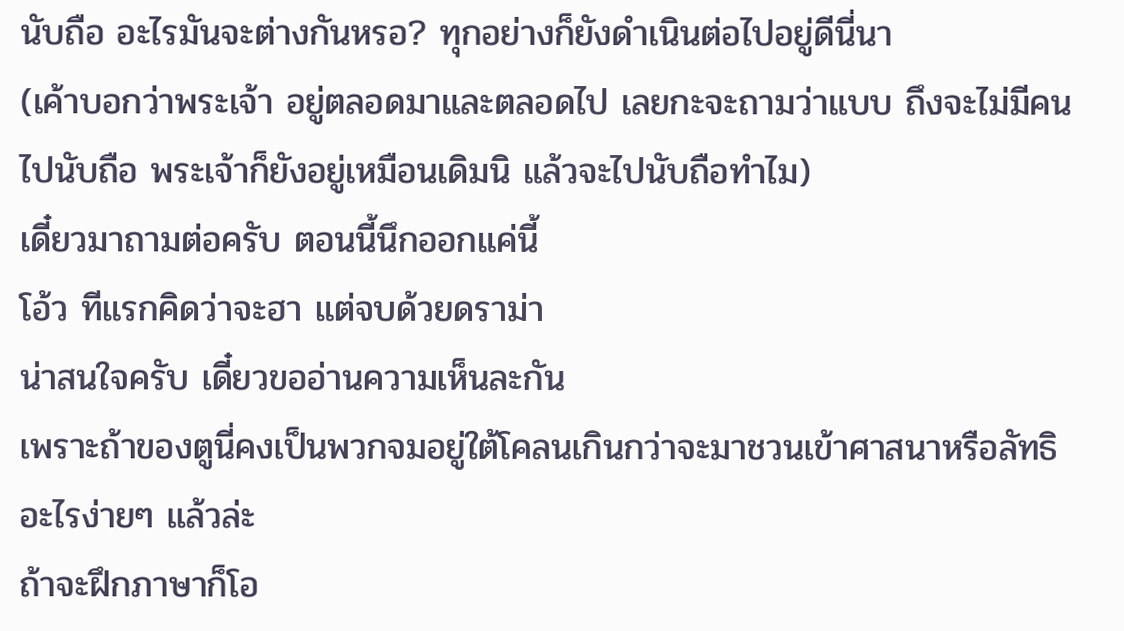นับถือ อะไรมันจะต่างกันหรอ? ทุกอย่างก็ยังดำเนินต่อไปอยู่ดีนี่นา
(เค้าบอกว่าพระเจ้า อยู่ตลอดมาและตลอดไป เลยกะจะถามว่าแบบ ถึงจะไม่มีคนไปนับถือ พระเจ้าก็ยังอยู่เหมือนเดิมนิ แล้วจะไปนับถือทำไม)
เดี๋ยวมาถามต่อครับ ตอนนี้นึกออกแค่นี้
โอ้ว ทีแรกคิดว่าจะฮา แต่จบด้วยดราม่า
น่าสนใจครับ เดี๋ยวขออ่านความเห็นละกัน
เพราะถ้าของตูนี่คงเป็นพวกจมอยู่ใต้โคลนเกินกว่าจะมาชวนเข้าศาสนาหรือลัทธิอะไรง่ายๆ แล้วล่ะ
ถ้าจะฝึกภาษาก็โอ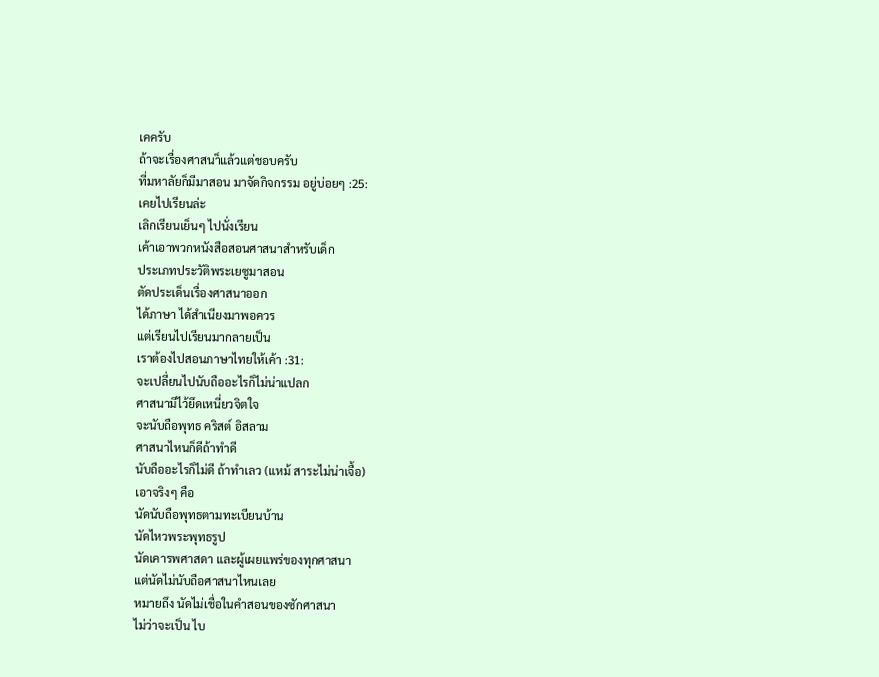เคครับ
ถ้าจะเรื่องศาสนา็แล้วแต่ชอบครับ
ที่มหาลัยก็มีมาสอน มาจัดกิจกรรม อยู่บ่อยๆ :25:
เคยไปเรียนล่ะ
เลิกเรียนเย็นๆ ไปนั่งเรียน
เค้าเอาพวกหนังสือสอนศาสนาสำหรับเด็ก
ประเภทประวัติพระเยซูมาสอน
ตัดประเด็นเรื่องศาสนาออก
ได้ภาษา ได้สำเนียงมาพอควร
แต่เรียนไปเรียนมากลายเป็น
เราต้องไปสอนภาษาไทยให้เค้า :31:
จะเปลี่ยนไปนับถืออะไรก็ไม่น่าแปลก
ศาสนามีไว้ยึดเหนี่ยวจิตใจ
จะนับถือพุทธ คริสต์ อิสลาม
ศาสนาไหนก็ดีถ้าทำดี
นับถืออะไรก็ไม่ดี ถ้าทำเลว (แหม้ สาระไม่น่าเจื้อ)
เอาจริงๆ คือ
นัดนับถือพุทธตามทะเบียนบ้าน
นัดไหวพระพุทธรูป
นัดเคารพศาสดา และผู้เผยแพร่ของทุกศาสนา
แต่นัดไม่นับถือศาสนาไหนเลย
หมายถึง นัดไม่เชื่อในคำสอนของซักศาสนา
ไม่ว่าจะเป็น ไบ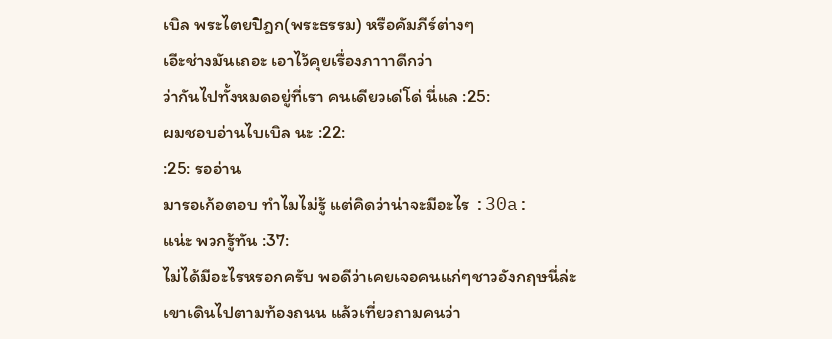เบิล พระไตยปิฎก(พระธรรม) หรือคัมภีร์ต่างๆ
เอีะช่างมันเถอะ เอาไว้คุยเรื่องภาาาดีกว่า
ว่ากันไปทั้งหมดอยู่ที่เรา คนเดียวเด่โด่ นี่แล :25:
ผมชอบอ่านไบเบิล นะ :22:
:25: รออ่าน
มารอเก้อตอบ ทำไมไม่รู้ แต่คิดว่าน่าจะมีอะไร :30a:
แน่ะ พวกรู้ทัน :37:
ไม่ได้มีอะไรหรอกครับ พอดีว่าเคยเจอคนแก่ๆชาวอังกฤษนี่ล่ะ
เขาเดินไปตามท้องถนน แล้วเที่ยวถามคนว่า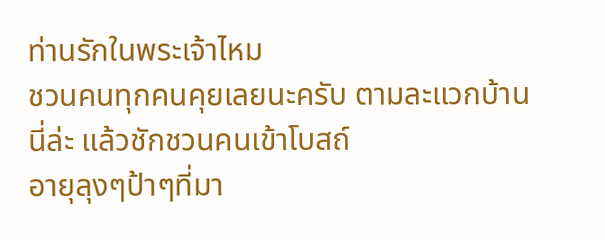ท่านรักในพระเจ้าไหม
ชวนคนทุกคนคุยเลยนะครับ ตามละแวกบ้านนี่ล่ะ แล้วชักชวนคนเข้าโบสถ์
อายุลุงๆป้าๆที่มา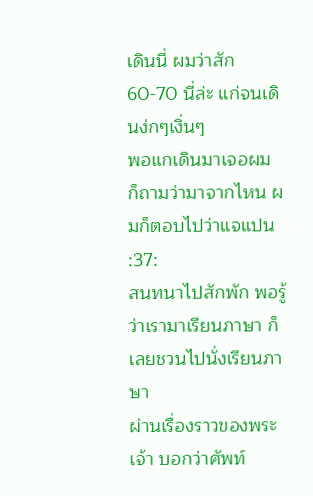เดินนี่ ผมว่าสัก 60-70 นี่ล่ะ แก่จนเดินง่กๆเงิ่นๆ
พอแกเดินมาเจอผม ก็ถามว่ามาจากไหน ผมก็ตอบไปว่าแจแปน :37:
สนทนาไปสักพัก พอรู้ว่าเรามาเรียนภาษา ก็เลยชวนไปนั่งเรียนภาษา
ผ่านเรื่องราวของพระเจ้า บอกว่าศัพท์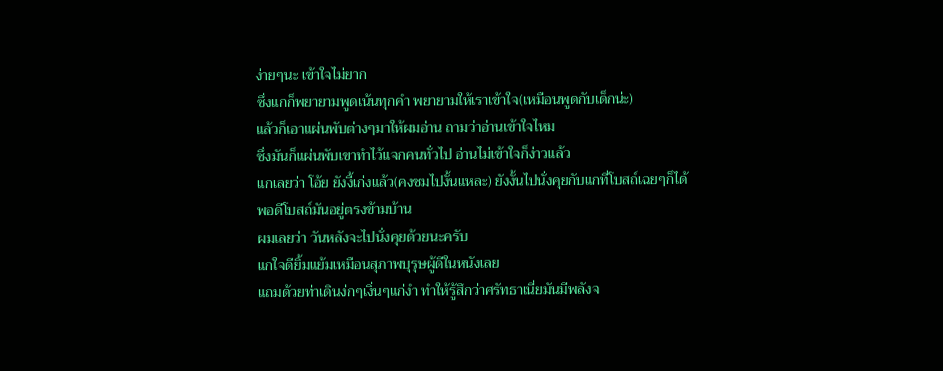ง่ายๆนะ เข้าใจไม่ยาก
ซึ่งแกก็พยายามพูดเน้นทุกคำ พยายามให้เราเข้าใจ(เหมือนพูดกับเด็กน่ะ)
แล้วก็เอาแผ่นพับต่างๆมาให้ผมอ่าน ถามว่าอ่านเข้าใจไหม
ซึ่งมันก็แผ่นพับเขาทำไว้แจกคนทั่วไป อ่านไม่เข้าใจก็ง่าวแล้ว
แกเลยว่า โอ้ย ยังงี้เก่งแล้ว(คงชมไปงั้นแหละ) ยังงั้นไปนั่งคุยกับแกที่โบสถ์เฉยๆก็ได้
พอดีโบสถ์มันอยู่ตรงข้ามบ้าน
ผมเลยว่า วันหลังจะไปนั่งคุยด้วยนะครับ
แกใจดียิ้มแย้มเหมือนสุภาพบุรุษผู้ดีในหนังเลย
แถมด้วยท่าเดินง่กๆเงิ่นๆแก่งำ ทำให้รู้สึกว่าศรัทธาเนี่ยมันมีพลังจ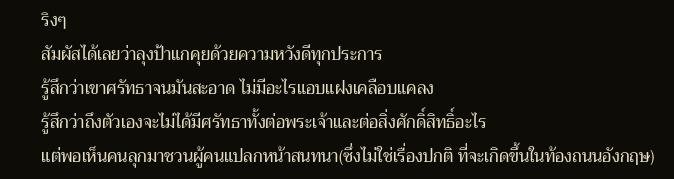ริงๆ
สัมผัสได้เลยว่าลุงป้าแกคุยด้วยความหวังดีทุกประการ
รู้สึกว่าเขาศรัทธาจนมันสะอาด ไม่มีอะไรแอบแฝงเคลือบแคลง
รู้สึกว่าถึงตัวเองจะไม่ได้มีศรัทธาทั้งต่อพระเจ้าและต่อสิ่งศักดิ์สิทธิ์อะไร
แต่พอเห็นคนลุกมาชวนผู้คนแปลกหน้าสนทนา(ซึ่งไม่ใช่เรื่องปกติ ที่จะเกิดขึ้นในท้องถนนอังกฤษ)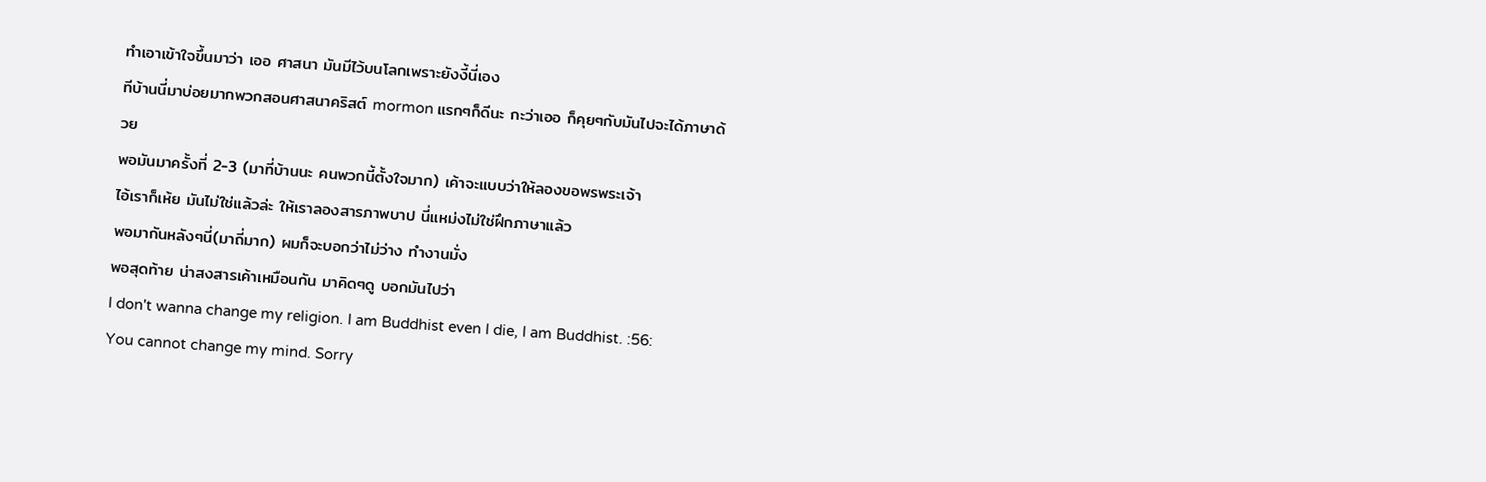ทำเอาเข้าใจขึ้นมาว่า เออ ศาสนา มันมีไว้บนโลกเพราะยังงี้นี่เอง
ทีบ้านนี่มาบ่อยมากพวกสอนศาสนาคริสต์ mormon แรกๆก็ดีนะ กะว่าเออ ก็คุยๆกับมันไปจะได้ภาษาด้วย
พอมันมาครั้งที่ 2-3 (มาที่บ้านนะ คนพวกนี้ตั้งใจมาก) เค้าจะแบบว่าให้ลองขอพรพระเจ้า
ไอ้เราก็เห้ย มันไม่ใช่แล้วล่ะ ให้เราลองสารภาพบาป นี่แหม่งไม่ใช่ฝึกภาษาแล้ว
พอมากันหลังๆนี่(มาถี่มาก) ผมก็จะบอกว่าไม่ว่าง ทำงานมั่ง
พอสุดท้าย น่าสงสารเค้าเหมือนกัน มาคิดๆดู บอกมันไปว่า
I don't wanna change my religion. I am Buddhist even I die, I am Buddhist. :56:
You cannot change my mind. Sorry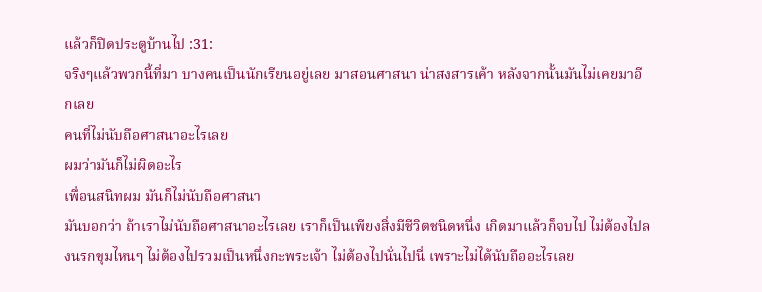แล้วก็ปิดประตูบ้านไป :31:
จริงๆแล้วพวกนี้ที่มา บางคนเป็นนักเรียนอยู่เลย มาสอนศาสนา น่าสงสารเค้า หลังจากนั้นมันไม่เคยมาอีกเลย
คนที่ไม่นับถือศาสนาอะไรเลย
ผมว่ามันก็ไม่ผิดอะไร
เพื่อนสนิทผม มันก็ไม่นับถือศาสนา
มันบอกว่า ถ้าเราไม่นับถือศาสนาอะไรเลย เราก็เป็นเพียงสิ่งมีชีวิตชนิดหนึ่ง เกิดมาแล้วก็จบไป ไม่ต้องไปลงนรกขุมไหนๆ ไม่ต้องไปรวมเป็นหนึ่งกะพระเจ้า ไม่ต้องไปนั่นไปนี่ เพราะไม่ได้นับถืออะไรเลย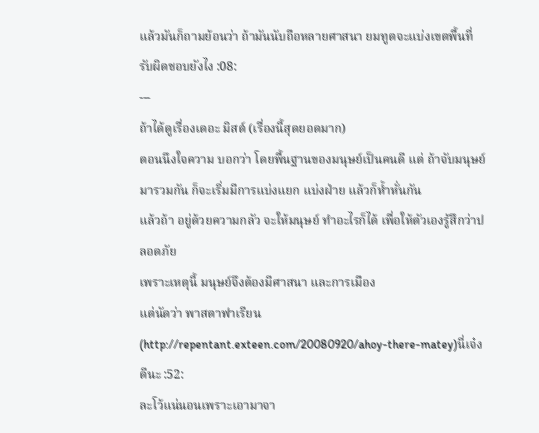แล้วมันก็ถามย้อนว่า ถ้ามันนับถือหลายศาสนา ยมทูตจะแบ่งเขตพื้นที่รับผิดชอบยังไง :08:
---
ถ้าได้ดูเรื่องเดอะ มิสต์ (เรื่องนี้สุดยอดมาก)
ตอนนึงใจความ บอกว่า โดยพื้นฐานของมนุษย์เป็นคนดี แต่ ถ้าจับมนุษย์มารวมกัน ก็จะเริ่มมีการแบ่งแยก แบ่งฝ่าย แล้วก็ห้ำหั่นกัน
แล้วถ้า อยู่ด้วยความกลัว จะให้มนุษย์ ทำอะไรก็ได้ เพื่อให้ตัวเองรู้สึกว่าปลอดภัย
เพราะเหตุนี้ มนุษย์จึงต้องมีศาสนา และการเมือง
แต่นัดว่า พาสตาฟาเรียน (http://repentant.exteen.com/20080920/ahoy-there-matey)นี่เจ๋งดีนะ :52:
ละโว้แน่นอนเพราะเอามาจา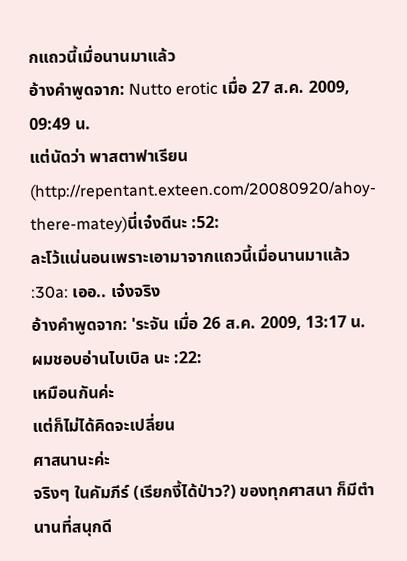กแถวนี้เมื่อนานมาแล้ว
อ้างคำพูดจาก: Nutto erotic เมื่อ 27 ส.ค. 2009, 09:49 น.
แต่นัดว่า พาสตาฟาเรียน (http://repentant.exteen.com/20080920/ahoy-there-matey)นี่เจ๋งดีนะ :52:
ละโว้แน่นอนเพราะเอามาจากแถวนี้เมื่อนานมาแล้ว
:30a: เออ.. เจ๋งจริง
อ้างคำพูดจาก: 'ระจัน เมื่อ 26 ส.ค. 2009, 13:17 น.
ผมชอบอ่านไบเบิล นะ :22:
เหมือนกันค่ะ
แต่ก็ไม่ได้คิดจะเปลี่ยน
ศาสนานะค่ะ
จริงๆ ในคัมภีร์ (เรียกงี้ได้ป่าว?) ของทุกศาสนา ก็มีตำนานที่สนุกดี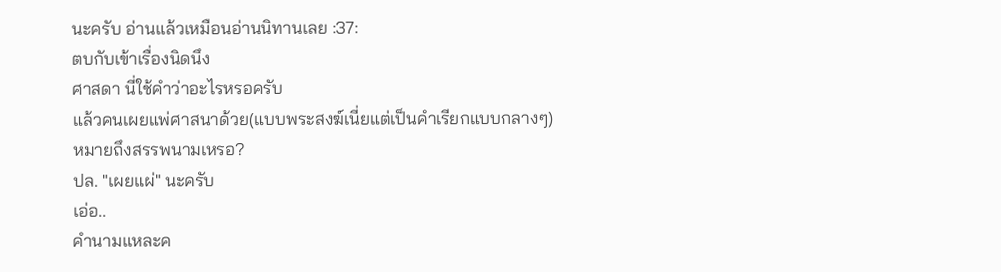นะครับ อ่านแล้วเหมือนอ่านนิทานเลย :37:
ตบกับเข้าเรื่องนิดนึง
ศาสดา นี่ใช้คำว่าอะไรหรอครับ
แล้วคนเผยแพ่ศาสนาด้วย(แบบพระสงฆ์เนี่ยแต่เป็นคำเรียกแบบกลางๆ)
หมายถึงสรรพนามเหรอ?
ปล. "เผยแผ่" นะครับ
เอ่อ..
คำนามแหละค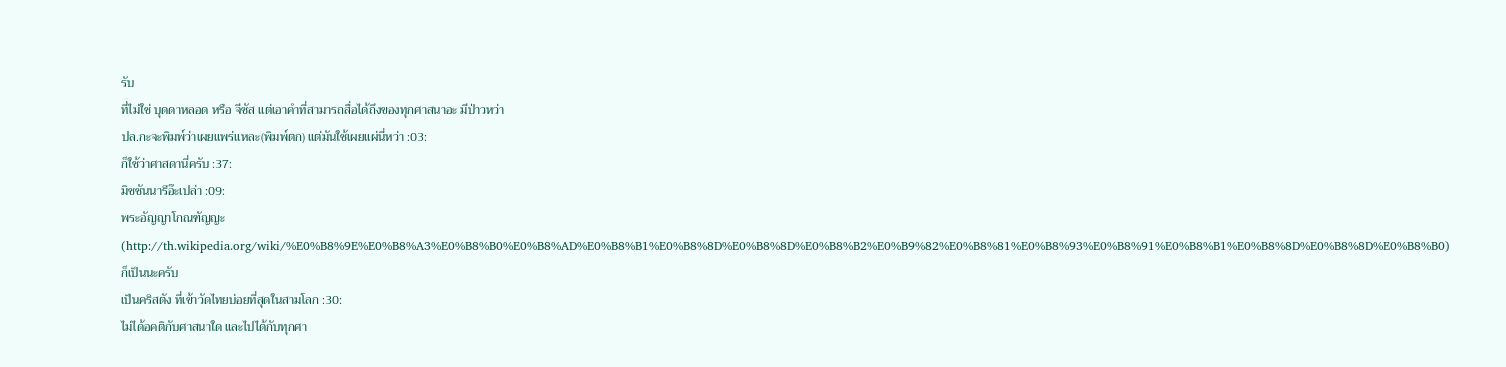รับ
ที่ไม่ใช่ บุดดาหลอด หรือ จีซัส แต่เอาคำที่สามารถสื่อได้ถึงของทุกศาสนาอะ มีป่าวหว่า
ปล.กะจะพิมพ์ว่าเผยแพร่แหละ(พิมพ์ตก) แต่มันใช้เผยแผ่นี่หว่า :03:
ก็ใช้ว่าศาสดานี่ครับ :37:
มิชชันนารีอ๊ะเปล่า :09:
พระอัญญาโกณฑัญญะ (http://th.wikipedia.org/wiki/%E0%B8%9E%E0%B8%A3%E0%B8%B0%E0%B8%AD%E0%B8%B1%E0%B8%8D%E0%B8%8D%E0%B8%B2%E0%B9%82%E0%B8%81%E0%B8%93%E0%B8%91%E0%B8%B1%E0%B8%8D%E0%B8%8D%E0%B8%B0)ก็เป็นนะครับ
เป็นคริสตัง ที่เข้าวัดไทยบ่อยที่สุดในสามโลก :30:
ไม่ได้อคติกับศาสนาใด และไปได้กับทุกศา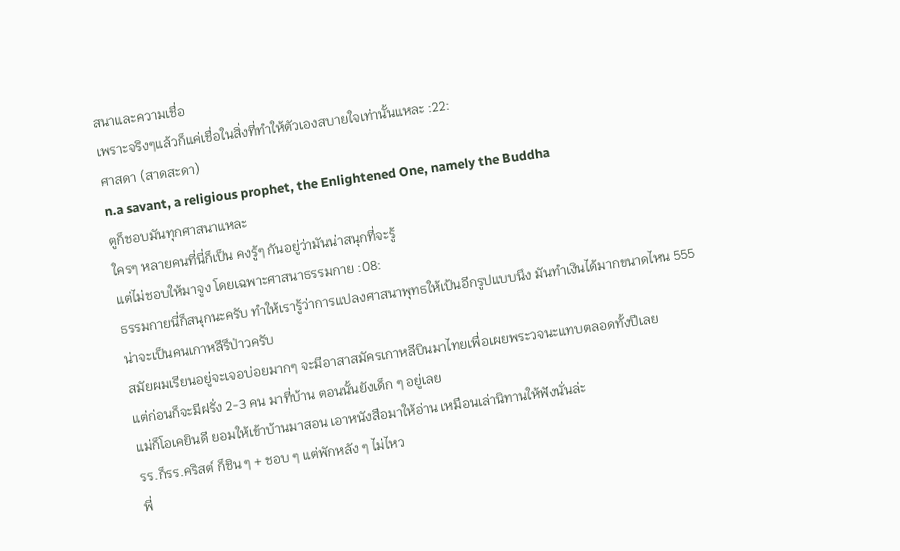สนาและความเชื่อ
เพราะจริงๆแล้วก็แค่เชื่อในสิ่งที่ทำให้ตัวเองสบายใจเท่านั้นแหละ :22:
ศาสดา (สาดสะดา)
n.a savant, a religious prophet, the Enlightened One, namely the Buddha
ตูก็ชอบมันทุกศาสนาแหละ
ใครๆ หลายคนที่นี่ก็เป็น คงรู้ๆ กันอยู่ว่ามันน่าสนุกที่จะรู้
แต่ไม่ชอบให้มาจูง โดยเฉพาะศาสนาธรรมกาย :08:
ธรรมกายนี่ก็สนุกนะครับ ทำให้เรารู้ว่าการแปลงศาสนาพุทธให้เป้นอีกรูปแบบนึง มันทำเงินได้มากขนาดไหน 555
น่าจะเป็นคนเกาหลีรึป่าวครับ
สมัยผมเรียนอยู่จะเจอบ่อยมากๆ จะมีอาสาสมัครเกาหลีบินมาไทยเพื่อเผยพระวจนะแทบตลอดทั้งปีเลย
แต่ก่อนก็จะมีฝรั่ง 2-3 คน มาที่บ้าน ตอนนั้นยังเด็ก ๆ อยู่เลย
แม่ก็โอเคยินดี ยอมให้เข้าบ้านมาสอน เอาหนังสือมาให้อ่าน เหมือนเล่านิทานให้ฟังนั่นล่ะ
รร.ก็รร.คริสต์ ก็ชิน ๆ + ชอบ ๆ แต่พักหลัง ๆ ไม่ไหว
พี่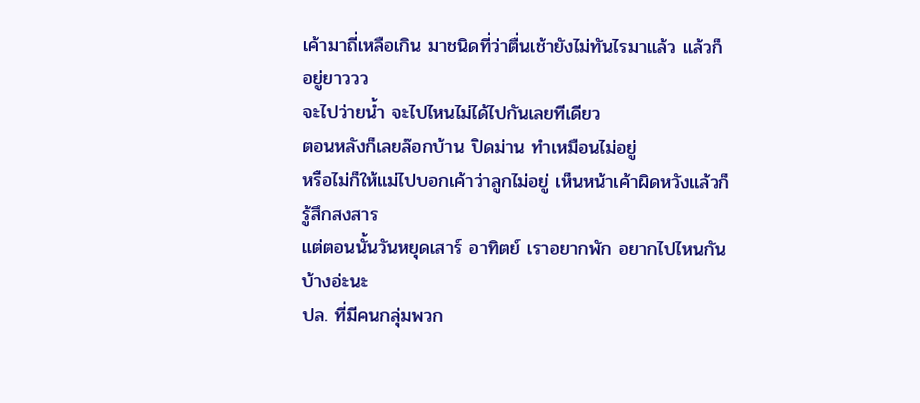เค้ามาถี่เหลือเกิน มาชนิดที่ว่าตื่นเช้ายังไม่ทันไรมาแล้ว แล้วก็อยู่ยาววว
จะไปว่ายน้ำ จะไปไหนไม่ได้ไปกันเลยทีเดียว
ตอนหลังก็เลยล๊อกบ้าน ปิดม่าน ทำเหมือนไม่อยู่
หรือไม่ก็ให้แม่ไปบอกเค้าว่าลูกไม่อยู่ เห็นหน้าเค้าผิดหวังแล้วก็รู้สึกสงสาร
แต่ตอนนั้นวันหยุดเสาร์ อาทิตย์ เราอยากพัก อยากไปไหนกันบ้างอ่ะนะ
ปล. ที่มีคนกลุ่มพวก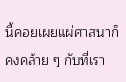นี้คอยเผยแผ่ศาสนาก็คงคล้าย ๆ กับที่เรา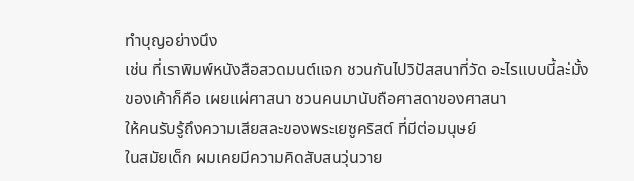ทำบุญอย่างนึง
เช่น ที่เราพิมพ์หนังสือสวดมนต์แจก ชวนกันไปวิปัสสนาที่วัด อะไรแบบนี้ละ่มั้ง
ของเค้าก็คือ เผยแผ่ศาสนา ชวนคนมานับถือศาสดาของศาสนา
ให้คนรับรู้ถึงความเสียสละของพระเยซูคริสต์ ที่มีต่อมนุษย์
ในสมัยเด็ก ผมเคยมีความคิดสับสนวุ่นวาย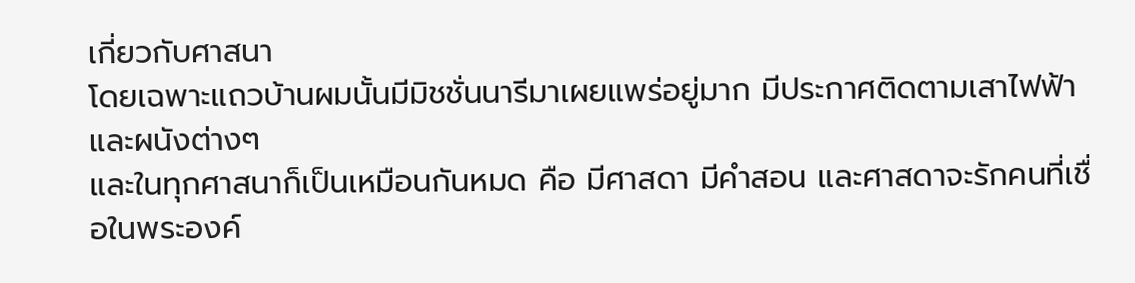เกี่ยวกับศาสนา
โดยเฉพาะแถวบ้านผมนั้นมีมิชชั่นนารีมาเผยแพร่อยู่มาก มีประกาศติดตามเสาไฟฟ้าและผนังต่างๆ
และในทุกศาสนาก็เป็นเหมือนกันหมด คือ มีศาสดา มีคำสอน และศาสดาจะรักคนที่เชื่อในพระองค์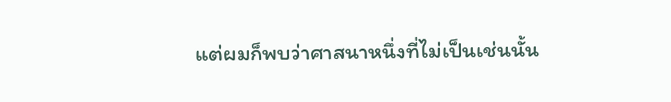แต่ผมก็พบว่าศาสนาหนึ่งที่ไม่เป็นเช่นนั้น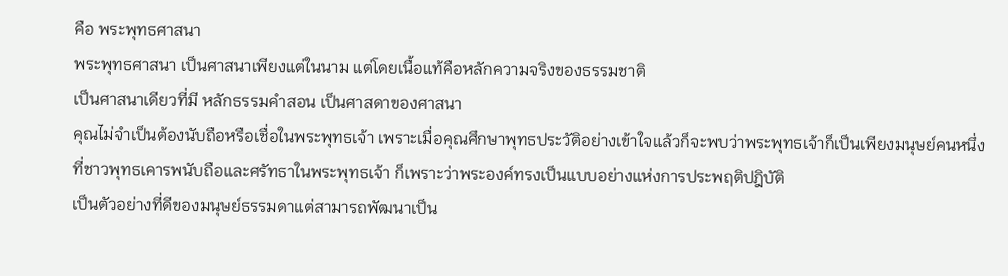คือ พระพุทธศาสนา
พระพุทธศาสนา เป็นศาสนาเพียงแต่ในนาม แต่โดยเนื้อแท้คือหลักความจริงของธรรมชาติ
เป็นศาสนาเดียวที่มี หลักธรรมคำสอน เป็นศาสดาของศาสนา
คุณไม่จำเป็นต้องนับถือหรือเชื่อในพระพุทธเจ้า เพราะเมื่อคุณศึกษาพุทธประวัติอย่างเข้าใจแล้วก็จะพบว่าพระพุทธเจ้าก็เป็นเพียงมนุษย์คนหนึ่ง
ที่ชาวพุทธเคารพนับถือและศรัทธาในพระพุทธเจ้า ก็เพราะว่าพระองค์ทรงเป็นแบบอย่างแห่งการประพฤติปฎิบัติ
เป็นตัวอย่างที่ดีของมนุษย์ธรรมดาแต่สามารถพัฒนาเป็น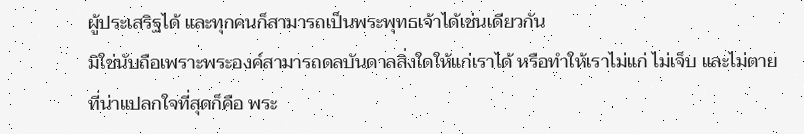ผู้ประเสริฐได้ และทุกคนก็สามารถเป็นพระพุทธเจ้าได้เช่นเดียวกัน
มิใช่นับถือเพราะพระองค์สามารถดลบันดาลสิ่งใดให้แก่เราได้ หรือทำให้เราไม่แก่ ไม่เจ็บ และไม่ตาย
ที่น่าแปลกใจที่สุดก็คือ พระ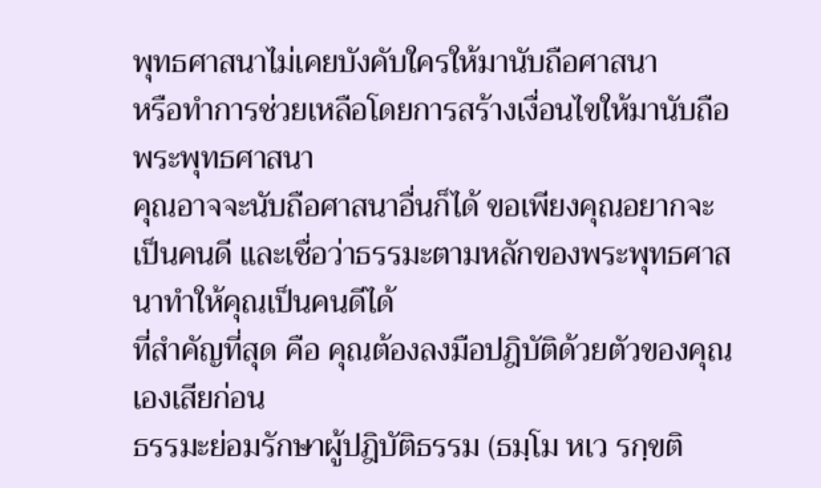พุทธศาสนาไม่เคยบังคับใครให้มานับถือศาสนา
หรือทำการช่วยเหลือโดยการสร้างเงื่อนไขให้มานับถือพระพุทธศาสนา
คุณอาจจะนับถือศาสนาอื่นก็ได้ ขอเพียงคุณอยากจะเป็นคนดี และเชื่อว่าธรรมะตามหลักของพระพุทธศาสนาทำให้คุณเป็นคนดีได้
ที่สำคัญที่สุด คือ คุณต้องลงมือปฎิบัติด้วยตัวของคุณเองเสียก่อน
ธรรมะย่อมรักษาผู้ปฎิบัติธรรม (ธมฺโม หเว รกฺขติ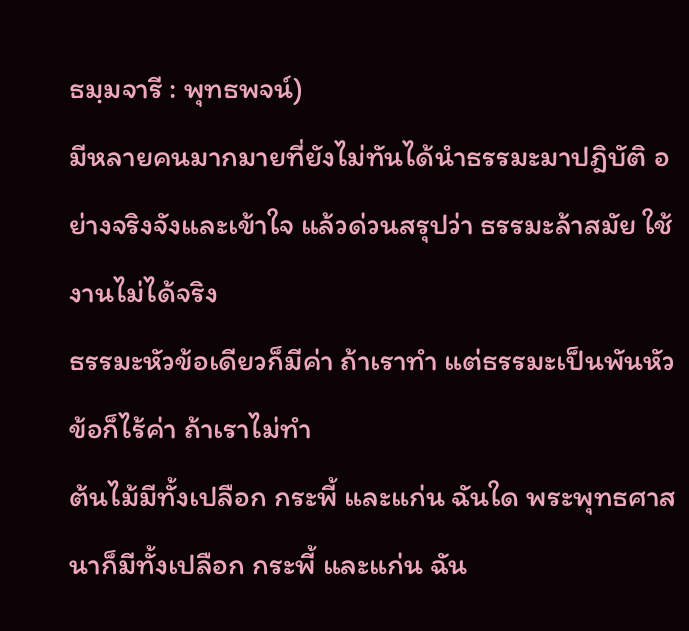ธมฺมจารี : พุทธพจน์)
มีหลายคนมากมายที่ยังไม่ทันได้นำธรรมะมาปฎิบัติ อย่างจริงจังและเข้าใจ แล้วด่วนสรุปว่า ธรรมะล้าสมัย ใช้งานไม่ได้จริง
ธรรมะหัวข้อเดียวก็มีค่า ถ้าเราทำ แต่ธรรมะเป็นพันหัวข้อก็ไร้ค่า ถ้าเราไม่ทำ
ต้นไม้มีทั้งเปลือก กระพี้ และแก่น ฉันใด พระพุทธศาสนาก็มีทั้งเปลือก กระพี้ และแก่น ฉัน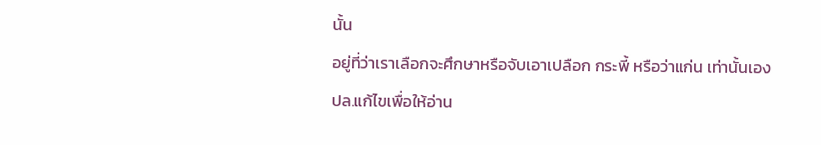นั้น
อยู่ที่ว่าเราเลือกจะศึกษาหรือจับเอาเปลือก กระพี้ หรือว่าแก่น เท่านั้นเอง
ปล.แก้ไขเพื่อให้อ่าน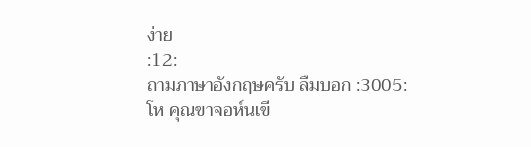ง่าย
:12:
ถามภาษาอังกฤษครับ ลืมบอก :3005:
โห คุณขาจอห์นเขี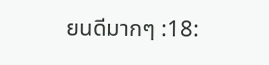ยนดีมากๆ :18: